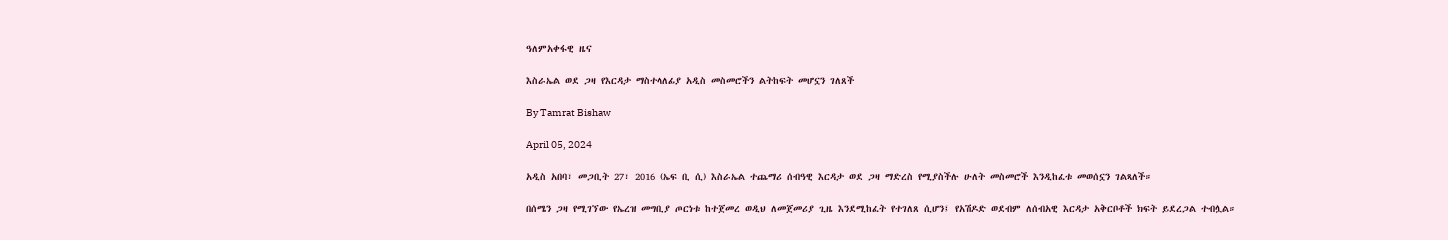ዓለምአቀፋዊ ዜና

እስራኤል ወደ ጋዛ የእርዳታ ማስተላለፊያ አዲስ መስመሮችን ልትከፍት መሆኗን ገለጸች

By Tamrat Bishaw

April 05, 2024

አዲስ አበባ፣ መጋቢት 27፣ 2016 (ኤፍ ቢ ሲ) እስራኤል ተጨማሪ ሰብዓዊ እርዳታ ወደ ጋዛ ማድረስ የሚያስችሉ ሁለት መስመሮች እንዲከፈቱ መወሰኗን ገልጻለች።

በሰሜን ጋዛ የሚገኘው የኤረዝ መግቢያ ጦርነቱ ከተጀመረ ወዲህ ለመጀመሪያ ጊዜ እንደሚከፈት የተገለጸ ሲሆን፤ የአሽዶድ ወደብም ለሰብአዊ እርዳታ አቅርቦቶች ክፍት ይደረጋል ተብሏል።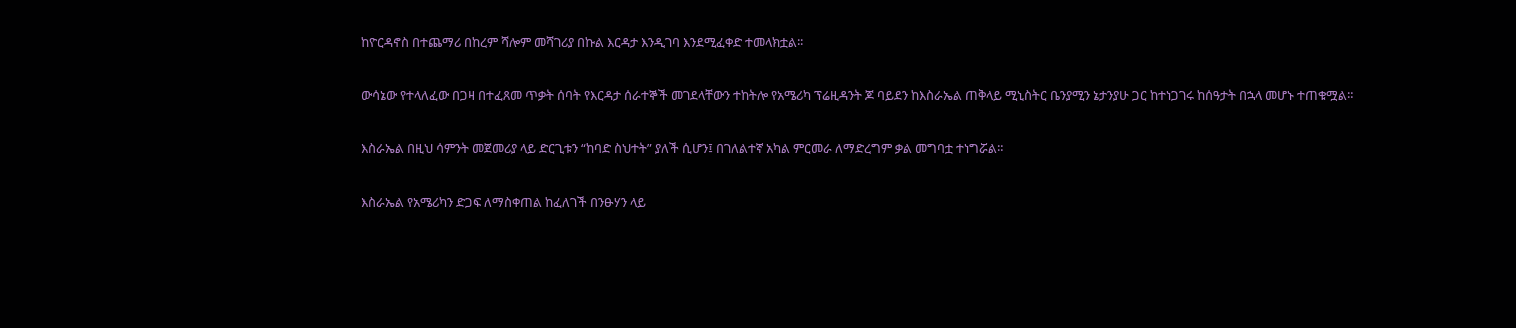ከዮርዳኖስ በተጨማሪ በከረም ሻሎም መሻገሪያ በኩል እርዳታ እንዲገባ እንደሚፈቀድ ተመላክቷል፡፡

ውሳኔው የተላለፈው በጋዛ በተፈጸመ ጥቃት ሰባት የእርዳታ ሰራተኞች መገደላቸውን ተከትሎ የአሜሪካ ፕሬዚዳንት ጆ ባይደን ከእስራኤል ጠቅላይ ሚኒስትር ቤንያሚን ኔታንያሁ ጋር ከተነጋገሩ ከሰዓታት በኋላ መሆኑ ተጠቁሟል።

እስራኤል በዚህ ሳምንት መጀመሪያ ላይ ድርጊቱን “ከባድ ስህተት” ያለች ሲሆን፤ በገለልተኛ አካል ምርመራ ለማድረግም ቃል መግባቷ ተነግሯል።

እስራኤል የአሜሪካን ድጋፍ ለማስቀጠል ከፈለገች በንፁሃን ላይ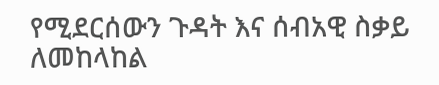የሚደርሰውን ጉዳት እና ሰብአዊ ስቃይ ለመከላከል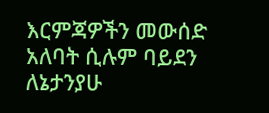እርምጃዎችን መውሰድ አለባት ሲሉም ባይደን ለኔታንያሁ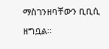ማስገንዘባቸውን ቢቢሲ ዘግቧል።